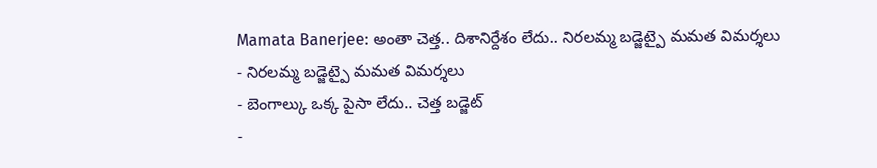Mamata Banerjee: అంతా చెత్త.. దిశానిర్దేశం లేదు.. నిరలమ్మ బడ్జెట్పై మమత విమర్శలు
- నిరలమ్మ బడ్జెట్పై మమత విమర్శలు
- బెంగాల్కు ఒక్క పైసా లేదు.. చెత్త బడ్జెట్
-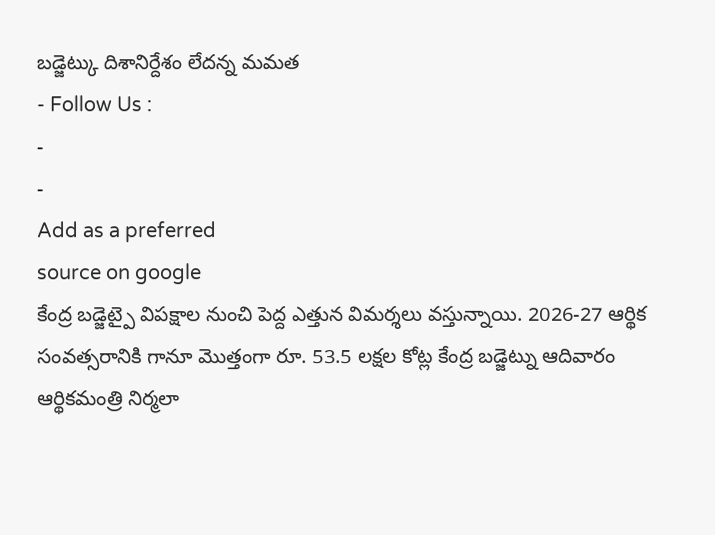బడ్జెట్కు దిశానిర్దేశం లేదన్న మమత
- Follow Us :
-
-
Add as a preferred
source on google
కేంద్ర బడ్జెట్పై విపక్షాల నుంచి పెద్ద ఎత్తున విమర్శలు వస్తున్నాయి. 2026-27 ఆర్థిక సంవత్సరానికి గానూ మొత్తంగా రూ. 53.5 లక్షల కోట్ల కేంద్ర బడ్జెట్ను ఆదివారం ఆర్థికమంత్రి నిర్మలా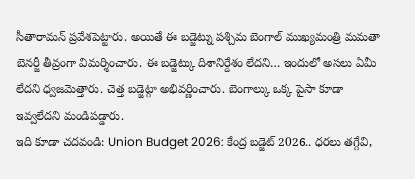సీతారామన్ ప్రవేశపెట్టారు. అయితే ఈ బడ్జెట్ను పశ్చిమ బెంగాల్ ముఖ్యమంత్రి మమతా బెనర్జీ తీవ్రంగా విమర్శించారు. ఈ బడ్జెట్కు దిశానిర్దేశం లేదని… ఇందులో అసలు ఏమీ లేదని ధ్వజమెత్తారు. చెత్త బడ్జెట్గా అభివర్ణించారు. బెంగాల్కు ఒక్క పైసా కూడా ఇవ్వలేదని మండిపడ్డారు.
ఇది కూడా చదవండి: Union Budget 2026: కేంద్ర బడ్జెట్ 2026.. ధరలు తగ్గేవి,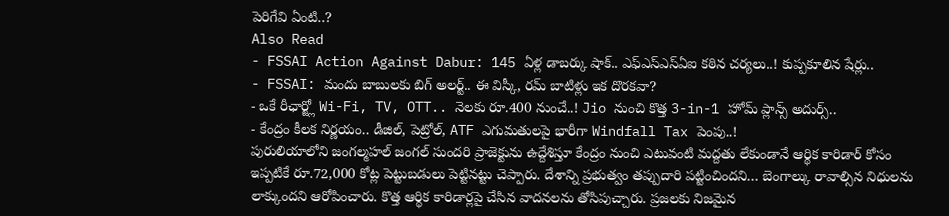పెరిగేవి ఏంటి..?
Also Read
- FSSAI Action Against Dabur: 145 ఏళ్ల డాబర్కు షాక్.. ఎఫ్ఎస్ఎస్ఏఐ కఠిన చర్యలు..! కుప్పకూలిన షేర్లు..
- FSSAI: మందు బాబులకు బిగ్ అలర్ట్.. ఈ విస్కీ, రమ్ బాటిళ్లు ఇక దొరకవా?
- ఒకే రీఛార్జ్లో Wi-Fi, TV, OTT.. నెలకు రూ.400 నుంచే..! Jio నుంచి కొత్త 3-in-1 హోమ్ ప్లాన్స్ అదుర్స్..
- కేంద్రం కీలక నిర్ణయం.. డీజిల్, పెట్రోల్, ATF ఎగుమతులపై భారీగా Windfall Tax పెంపు..!
పురులియాలోని జంగల్మహల్ జంగల్ సుందరి ప్రాజెక్టును ఉద్దేశిస్తూ కేంద్రం నుంచి ఎటువంటి మద్దతు లేకుండానే ఆర్థిక కారిడార్ కోసం ఇప్పటికే రూ.72,000 కోట్ల పెట్టుబడులు పెట్టినట్టు చెప్పారు. దేశాన్ని ప్రభుత్వం తప్పుదారి పట్టించిందని… బెంగాల్కు రావాల్సిన నిధులను లాక్కుందని ఆరోపించారు. కొత్త ఆర్థిక కారిడార్లపై చేసిన వాదనలను తోసిపుచ్చారు. ప్రజలకు నిజమైన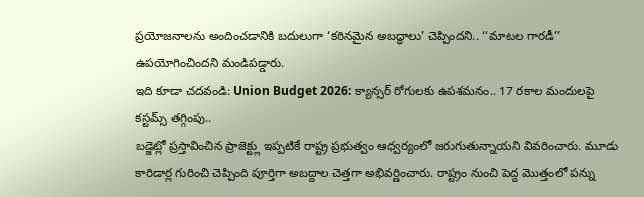ప్రయోజనాలను అందించడానికి బదులుగా ‘కఠినమైన అబద్ధాలు’ చెప్పిందని.. ‘‘మాటల గారడీ’’ ఉపయోగించిందని మండిపడ్డారు.
ఇది కూడా చదవండి: Union Budget 2026: క్యాన్సర్ రోగులకు ఉపశమనం.. 17 రకాల మందులపై కస్టమ్స్ తగ్గింపు..
బడ్జెట్లో ప్రస్తావించిన ప్రాజెక్ట్లు ఇప్పటికే రాష్ట్ర ప్రభుత్వం ఆధ్వర్యంలో జరుగుతున్నాయని వివరించారు. మూడు కారిడార్ల గురించి చెప్పింది పూర్తిగా అబద్దాల చెత్తగా అభివర్ణించారు. రాష్ట్రం నుంచి పెద్ద మొత్తంలో పన్ను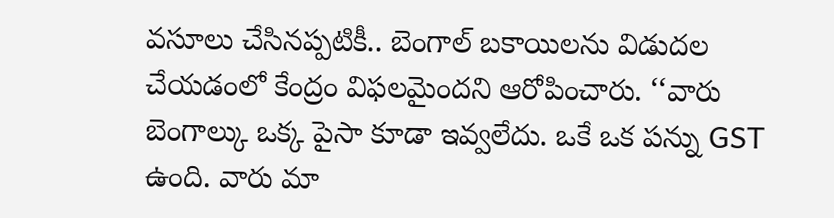వసూలు చేసినప్పటికీ.. బెంగాల్ బకాయిలను విడుదల చేయడంలో కేంద్రం విఫలమైందని ఆరోపించారు. ‘‘వారు బెంగాల్కు ఒక్క పైసా కూడా ఇవ్వలేదు. ఒకే ఒక పన్ను GST ఉంది. వారు మా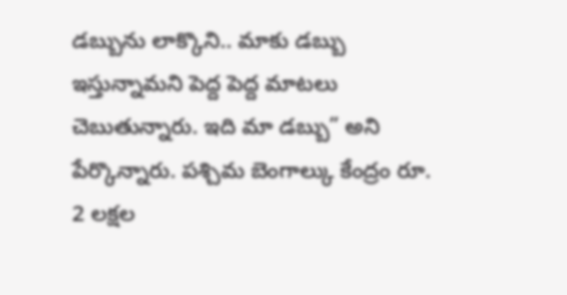డబ్బును లాక్కొని.. మాకు డబ్బు ఇస్తున్నామని పెద్ద పెద్ద మాటలు చెబుతున్నారు. ఇది మా డబ్బు” అని పేర్కొన్నారు. పశ్చిమ బెంగాల్కు కేంద్రం రూ. 2 లక్షల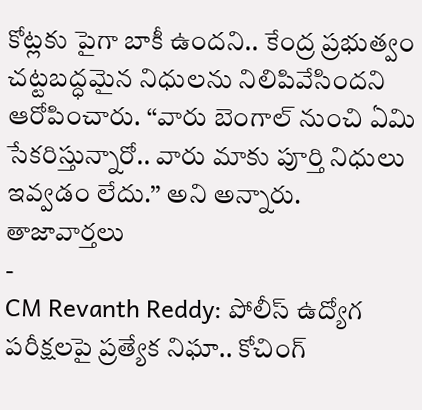కోట్లకు పైగా బాకీ ఉందని.. కేంద్ర ప్రభుత్వం చట్టబద్ధమైన నిధులను నిలిపివేసిందని ఆరోపించారు. ‘‘వారు బెంగాల్ నుంచి ఏమి సేకరిస్తున్నారో.. వారు మాకు పూర్తి నిధులు ఇవ్వడం లేదు.’’ అని అన్నారు.
తాజావార్తలు
-
CM Revanth Reddy: పోలీస్ ఉద్యోగ పరీక్షలపై ప్రత్యేక నిఘా.. కోచింగ్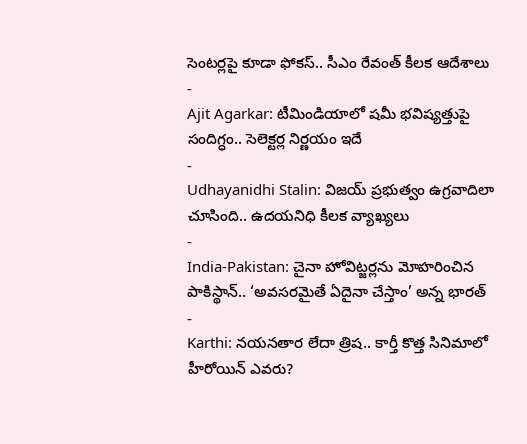సెంటర్లపై కూడా ఫోకస్.. సీఎం రేవంత్ కీలక ఆదేశాలు
-
Ajit Agarkar: టీమిండియాలో షమీ భవిష్యత్తుపై సందిగ్ధం.. సెలెక్టర్ల నిర్ణయం ఇదే
-
Udhayanidhi Stalin: విజయ్ ప్రభుత్వం ఉగ్రవాదిలా చూసింది.. ఉదయనిధి కీలక వ్యాఖ్యలు
-
India-Pakistan: చైనా హోవిట్జర్లను మోహరించిన పాకిస్థాన్.. ‘అవసరమైతే ఏదైనా చేస్తాం’ అన్న భారత్
-
Karthi: నయనతార లేదా త్రిష.. కార్తీ కొత్త సినిమాలో హీరోయిన్ ఎవరు?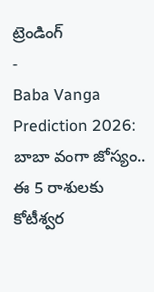ట్రెండింగ్
-
Baba Vanga Prediction 2026: బాబా వంగా జోస్యం.. ఈ 5 రాశులకు కోటీశ్వర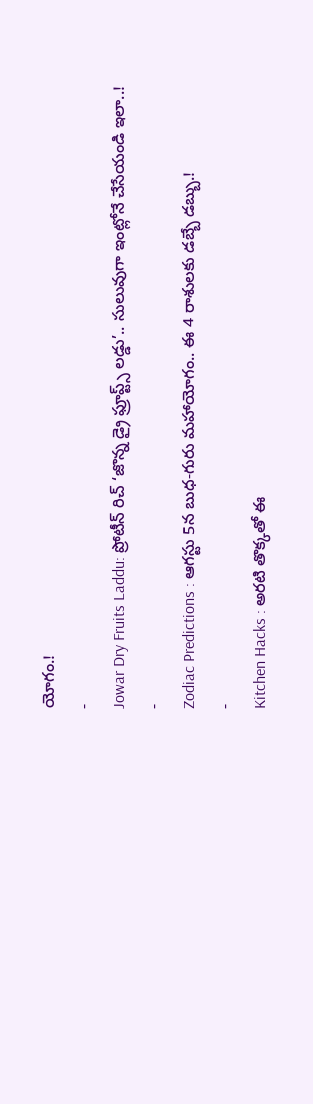యోగం.!
-
Jowar Dry Fruits Laddu: ప్రోటీన్ రిచ్ ‘జొన్న డ్రై ఫ్రూప్ట్స్ లడ్డు’.. సులువుగా ఇంట్లోనే చేసేయండి ఇలా..!
-
Zodiac Predictions : ఆగస్టు 5న బుధ-గురు మహాయోగం.. ఈ 4 రాశులకు డబ్బే డబ్బు.!
-
Kitchen Hacks : అరటి తొక్కతో ఈ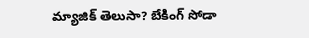మ్యాజిక్ తెలుసా? బేకింగ్ సోడా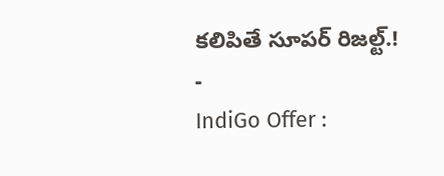కలిపితే సూపర్ రిజల్ట్.!
-
IndiGo Offer :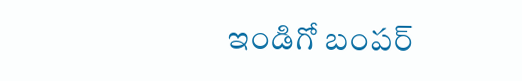ఇండిగో బంపర్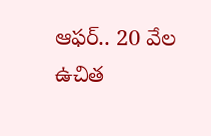ఆఫర్.. 20 వేల ఉచిత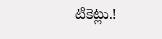టికెట్లు.!